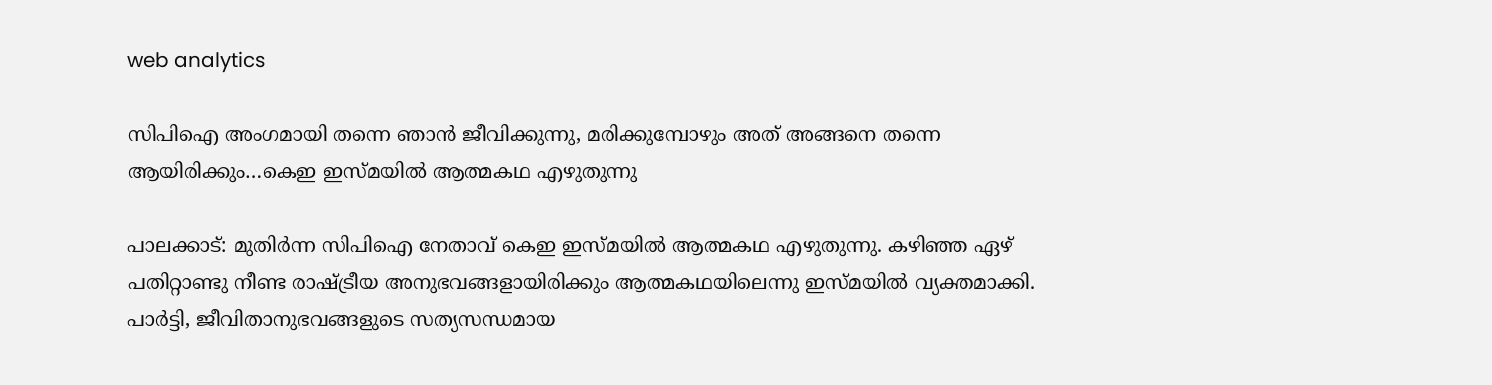web analytics

സിപിഐ അംഗമായി തന്നെ ഞാൻ ജീവിക്കുന്നു, മരിക്കുമ്പോഴും അത് അങ്ങനെ തന്നെ ആയിരിക്കും…കെഇ ഇസ്മയിൽ ആത്മകഥ എഴുതുന്നു

പാലക്കാട്: മുതിർന്ന സിപിഐ നേതാവ് കെഇ ഇസ്മയിൽ ആത്മകഥ എഴുതുന്നു. കഴിഞ്ഞ ഏഴ് പതിറ്റാണ്ടു നീണ്ട രാഷ്ട്രീയ അനുഭവങ്ങളായിരിക്കും ആത്മകഥയിലെന്നു ഇസ്മയിൽ വ്യക്തമാക്കി. പാർട്ടി, ജീവിതാനുഭവങ്ങളുടെ സത്യസന്ധമായ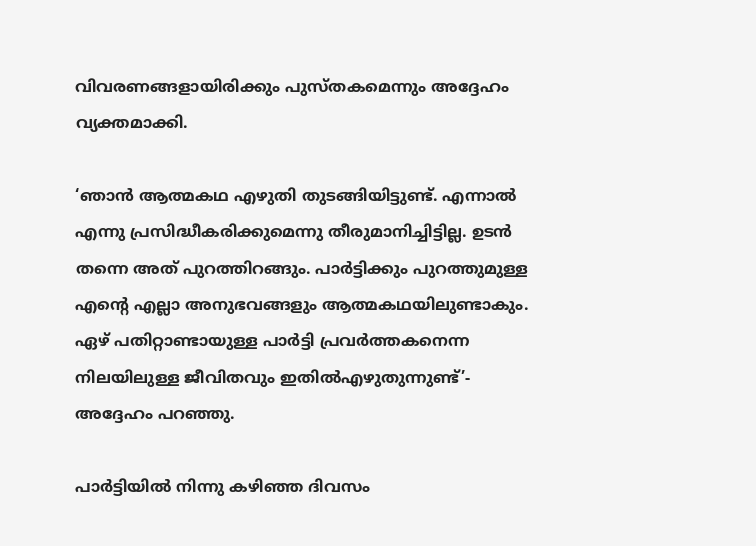വിവരണങ്ങളായിരിക്കും പുസ്തകമെന്നും അദ്ദേഹം വ്യക്തമാക്കി.

‘ഞാൻ ആത്മകഥ എഴുതി തുടങ്ങിയിട്ടുണ്ട്. എന്നാൽ എന്നു പ്രസിദ്ധീകരിക്കുമെന്നു തീരുമാനിച്ചിട്ടില്ല. ഉടൻ തന്നെ അത് പുറത്തിറങ്ങും. പാർട്ടിക്കും പുറത്തുമുള്ള എന്റെ എല്ലാ അനുഭവങ്ങളും ആത്മകഥയിലുണ്ടാകും. ഏഴ് പതിറ്റാണ്ടായുള്ള പാർട്ടി പ്രവർത്തകനെന്ന നിലയിലുള്ള ജീവിതവും ഇതിൽഎഴുതുന്നുണ്ട്’- അദ്ദേഹം പറഞ്ഞു.

പാർട്ടിയിൽ നിന്നു കഴിഞ്ഞ ദിവസം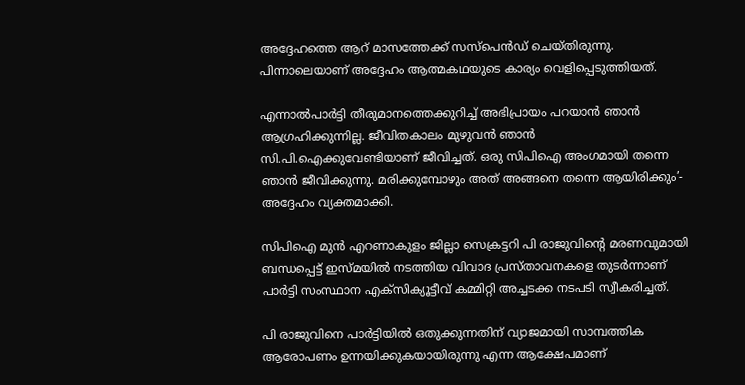അദ്ദേഹത്തെ ആറ് മാസത്തേക്ക് സസ്പെൻഡ് ചെയ്തിരുന്നു. പിന്നാലെയാണ് അദ്ദേഹം ആത്മകഥയുടെ കാര്യം വെളിപ്പെടുത്തിയത്.

എന്നാൽപാർട്ടി തീരുമാനത്തെക്കുറിച്ച് അഭിപ്രായം പറയാൻ ഞാൻ ആഗ്രഹിക്കുന്നില്ല. ജീവിതകാലം മുഴുവൻ ഞാൻ സി.പി.ഐക്കുവേണ്ടിയാണ് ജീവിച്ചത്. ഒരു സിപിഐ അംഗമായി തന്നെ ഞാൻ ജീവിക്കുന്നു. മരിക്കുമ്പോഴും അത് അങ്ങനെ തന്നെ ആയിരിക്കും’- അദ്ദേഹം വ്യക്തമാക്കി.

സിപിഐ മുൻ എറണാകുളം ജില്ലാ സെക്രട്ടറി പി രാജുവിന്റെ മരണവുമായി ബന്ധപ്പെട്ട് ഇസ്മയിൽ നടത്തിയ വിവാദ പ്രസ്താവനകളെ തുടർന്നാണ് പാർട്ടി സംസ്ഥാന എക്സിക്യൂട്ടീവ് കമ്മിറ്റി അച്ചടക്ക നടപടി സ്വീകരിച്ചത്.

പി രാജുവിനെ പാര്‍ട്ടിയില്‍ ഒതുക്കുന്നതിന് വ്യാജമായി സാമ്പത്തിക ആരോപണം ഉന്നയിക്കുകയായിരുന്നു എന്ന ആക്ഷേപമാണ്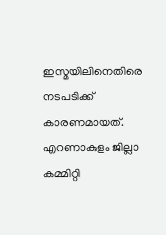ഇസ്മയിലിനെതിരെ നടപടിക്ക് കാരണമായത്. എറണാകുളം ജില്ലാ കമ്മിറ്റി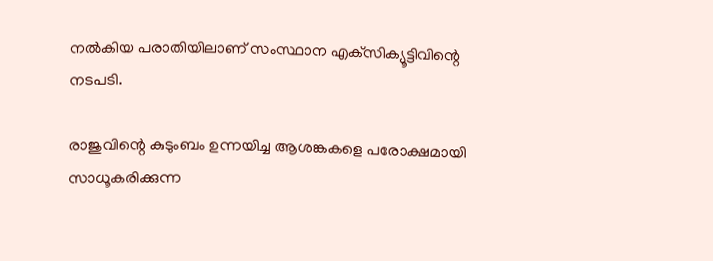നൽകിയ പരാതിയിലാണ് സംസ്ഥാന എക്‌സിക്യൂട്ടിവിന്റെ നടപടി.

രാജുവിന്റെ കുടുംബം ഉന്നയിച്ച ആശങ്കകളെ പരോക്ഷമായി സാധൂകരിക്കുന്ന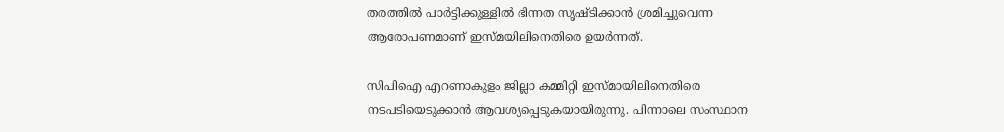തരത്തിൽ പാർട്ടിക്കുള്ളിൽ ഭിന്നത സൃഷ്ടിക്കാൻ ശ്രമിച്ചുവെന്ന ആരോപണമാണ് ഇസ്മയിലിനെതിരെ ഉയർന്നത്.

സിപിഐ എറണാകുളം ജില്ലാ കമ്മിറ്റി ഇസ്മായിലിനെതിരെ നടപടിയെടുക്കാൻ ആവശ്യപ്പെടുകയായിരുന്നു. പിന്നാലെ സംസ്ഥാന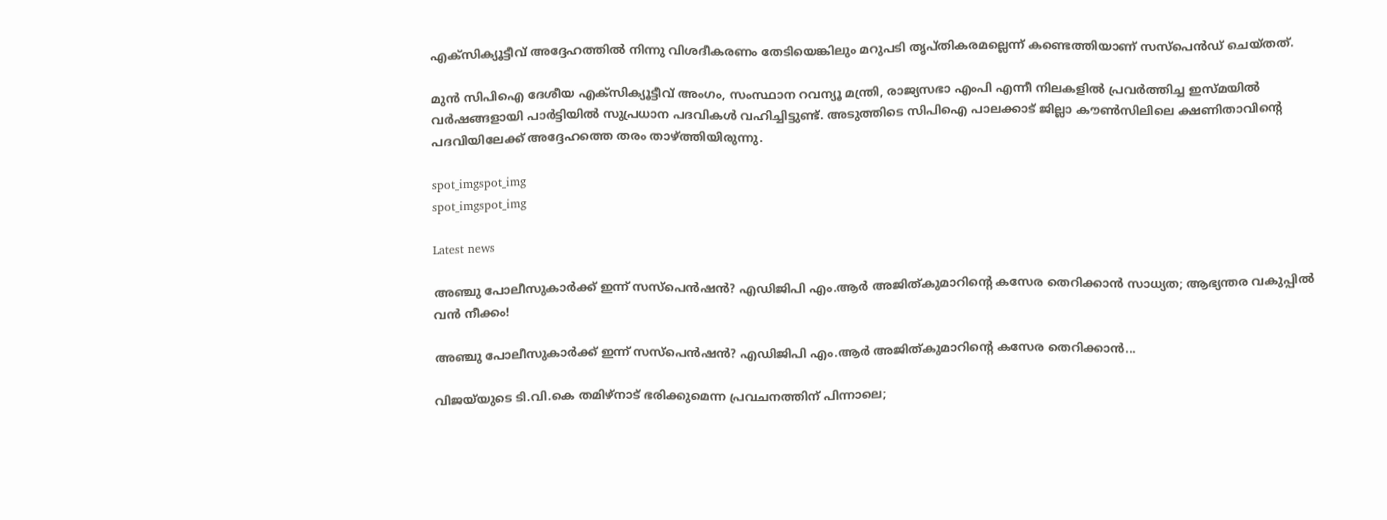എക്സിക്യൂട്ടീവ് അദ്ദേഹത്തിൽ നിന്നു വിശദീകരണം തേടിയെങ്കിലും മറുപടി തൃപ്തികരമല്ലെന്ന് കണ്ടെത്തിയാണ് സസ്പെൻഡ് ചെയ്തത്.

മുൻ സിപിഐ ദേശീയ എക്സിക്യൂട്ടീവ് അംഗം, സംസ്ഥാന റവന്യൂ മന്ത്രി, രാജ്യസഭാ എംപി എന്നീ നിലകളിൽ പ്രവർത്തിച്ച ഇസ്മയിൽ വർഷങ്ങളായി പാർട്ടിയിൽ സുപ്രധാന പദവികൾ വഹിച്ചിട്ടുണ്ട്. അടുത്തിടെ സിപിഐ പാലക്കാട് ജില്ലാ കൗൺസിലിലെ ക്ഷണിതാവിന്റെ പദവിയിലേക്ക് അദ്ദേഹത്തെ തരം താഴ്ത്തിയിരുന്നു.

spot_imgspot_img
spot_imgspot_img

Latest news

അഞ്ചു പോലീസുകാർക്ക് ഇന്ന് സസ്‌പെൻഷൻ? എഡിജിപി എം.ആർ അജിത്കുമാറിൻ്റെ കസേര തെറിക്കാൻ സാധ്യത; ആഭ്യന്തര വകുപ്പിൽ വൻ നീക്കം!

അഞ്ചു പോലീസുകാർക്ക് ഇന്ന് സസ്‌പെൻഷൻ? എഡിജിപി എം.ആർ അജിത്കുമാറിൻ്റെ കസേര തെറിക്കാൻ...

വിജയ്‌യുടെ ടി.വി.കെ തമിഴ്‌നാട് ഭരിക്കുമെന്ന പ്രവചനത്തിന് പിന്നാലെ;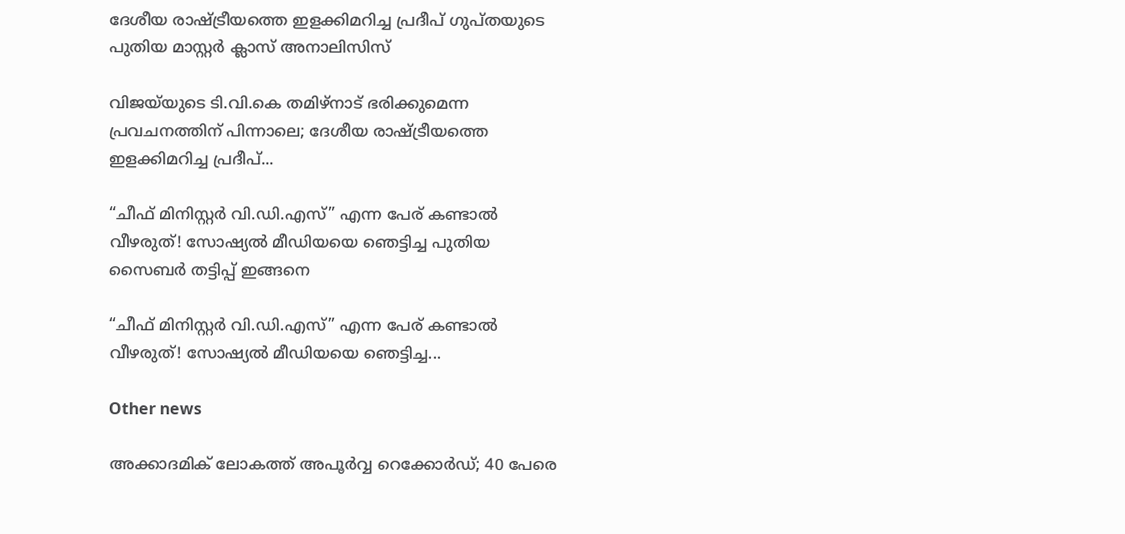ദേശീയ രാഷ്ട്രീയത്തെ ഇളക്കിമറിച്ച പ്രദീപ് ഗുപ്തയുടെ പുതിയ മാസ്റ്റർ ക്ലാസ് അനാലിസിസ്

വിജയ്‌യുടെ ടി.വി.കെ തമിഴ്‌നാട് ഭരിക്കുമെന്ന പ്രവചനത്തിന് പിന്നാലെ; ദേശീയ രാഷ്ട്രീയത്തെ ഇളക്കിമറിച്ച പ്രദീപ്...

“ചീഫ് മിനിസ്റ്റർ വി.ഡി.എസ്” എന്ന പേര് കണ്ടാൽ വീഴരുത്! സോഷ്യൽ മീഡിയയെ ഞെട്ടിച്ച പുതിയ സൈബർ തട്ടിപ്പ് ഇങ്ങനെ

“ചീഫ് മിനിസ്റ്റർ വി.ഡി.എസ്” എന്ന പേര് കണ്ടാൽ വീഴരുത്! സോഷ്യൽ മീഡിയയെ ഞെട്ടിച്ച...

Other news

അക്കാദമിക് ലോകത്ത് അപൂർവ്വ റെക്കോർഡ്; 40 പേരെ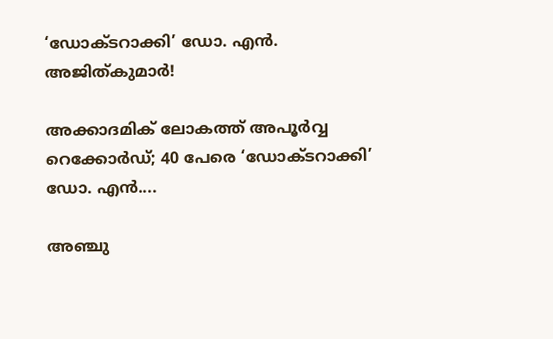‘ഡോക്ടറാക്കി’ ഡോ. എൻ. അജിത്കുമാർ!

അക്കാദമിക് ലോകത്ത് അപൂർവ്വ റെക്കോർഡ്; 40 പേരെ ‘ഡോക്ടറാക്കി’ ഡോ. എൻ....

അഞ്ചു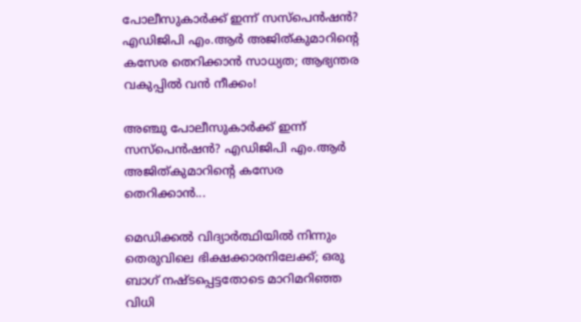പോലീസുകാർക്ക് ഇന്ന് സസ്‌പെൻഷൻ? എഡിജിപി എം.ആർ അജിത്കുമാറിൻ്റെ കസേര തെറിക്കാൻ സാധ്യത; ആഭ്യന്തര വകുപ്പിൽ വൻ നീക്കം!

അഞ്ചു പോലീസുകാർക്ക് ഇന്ന് സസ്‌പെൻഷൻ? എഡിജിപി എം.ആർ അജിത്കുമാറിൻ്റെ കസേര തെറിക്കാൻ...

മെഡിക്കൽ വിദ്യാർത്ഥിയിൽ നിന്നും തെരുവിലെ ഭിക്ഷക്കാരനിലേക്ക്; ഒരു ബാഗ് നഷ്ടപ്പെട്ടതോടെ മാറിമറിഞ്ഞ വിധി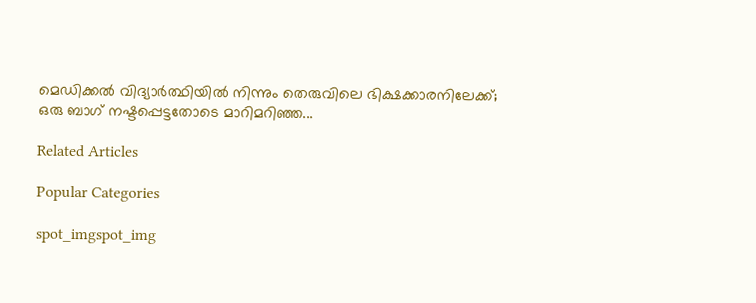മെഡിക്കൽ വിദ്യാർത്ഥിയിൽ നിന്നും തെരുവിലെ ഭിക്ഷക്കാരനിലേക്ക്; ഒരു ബാഗ് നഷ്ടപ്പെട്ടതോടെ മാറിമറിഞ്ഞ...

Related Articles

Popular Categories

spot_imgspot_img